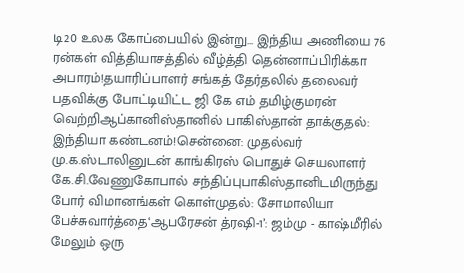டி20 உலக கோப்பையில் இன்று... இந்திய அணியை 76 ரன்கள் வித்தியாசத்தில் வீழ்த்தி தென்னாப்பிரிக்கா அபாரம்!தயாரிப்பாளர் சங்கத் தேர்தலில் தலைவர் பதவிக்கு போட்டியிட்ட ஜி கே எம் தமிழ்குமரன் வெற்றிஆப்கானிஸ்தானில் பாகிஸ்தான் தாக்குதல்: இந்தியா கண்டனம்!சென்னை: முதல்வர் மு.க.ஸ்டாலினுடன் காங்கிரஸ் பொதுச் செயலாளர் கே.சி.வேணுகோபால் சந்திப்புபாகிஸ்தானிடமிருந்து போர் விமானங்கள் கொள்முதல்: சோமாலியா பேச்சுவார்த்தை‘ஆபரேசன் த்ரஷி-1’: ஜம்மு - காஷ்மீரில் மேலும் ஒரு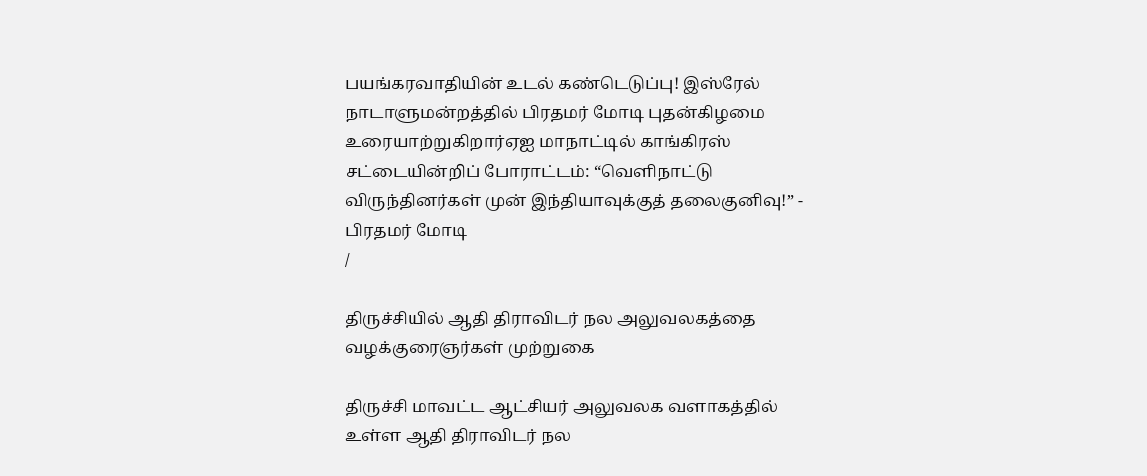பயங்கரவாதியின் உடல் கண்டெடுப்பு! இஸ்ரேல் நாடாளுமன்றத்தில் பிரதமர் மோடி புதன்கிழமை உரையாற்றுகிறார்ஏஐ மாநாட்டில் காங்கிரஸ் சட்டையின்றிப் போராட்டம்: “வெளிநாட்டு விருந்தினர்கள் முன் இந்தியாவுக்குத் தலைகுனிவு!” - பிரதமர் மோடி
/

திருச்சியில் ஆதி திராவிடர் நல அலுவலகத்தை வழக்குரைஞர்கள் முற்றுகை

திருச்சி மாவட்ட ஆட்சியர் அலுவலக வளாகத்தில் உள்ள ஆதி திராவிடர் நல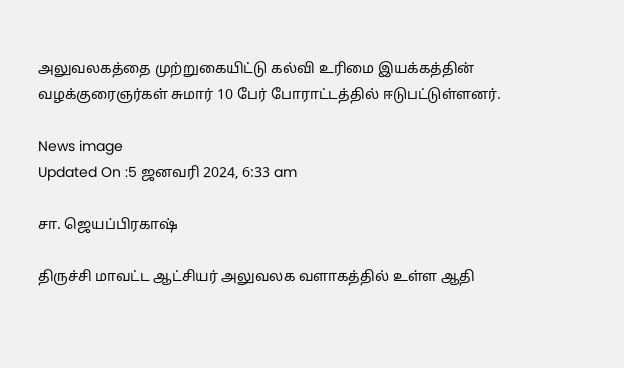அலுவலகத்தை முற்றுகையிட்டு கல்வி உரிமை இயக்கத்தின் வழக்குரைஞர்கள் சுமார் 10 பேர் போராட்டத்தில் ஈடுபட்டுள்ளனர்.

News image
Updated On :5 ஜனவரி 2024, 6:33 am

சா. ஜெயப்பிரகாஷ்

திருச்சி மாவட்ட ஆட்சியர் அலுவலக வளாகத்தில் உள்ள ஆதி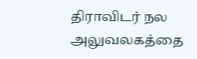திராவிடர் நல அலுவலகத்தை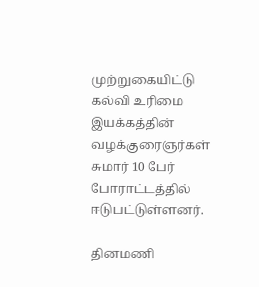முற்றுகையிட்டு கல்வி உரிமை இயக்கத்தின் வழக்குரைஞர்கள் சுமார் 10 பேர் போராட்டத்தில் ஈடுபட்டுள்ளனர்.

தினமணி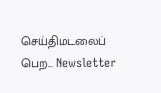செய்திமடலைப் பெற... Newsletter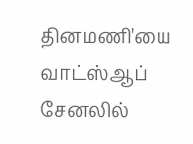தினமணி'யை வாட்ஸ்ஆப் சேனலில்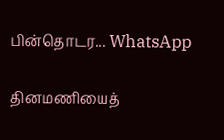பின்தொடர... WhatsApp

தினமணியைத்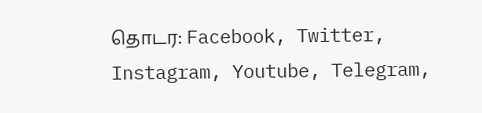தொடர: Facebook, Twitter, Instagram, Youtube, Telegram,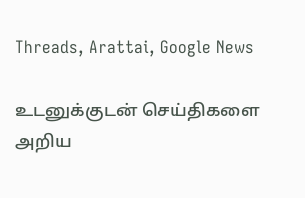Threads, Arattai, Google News

உடனுக்குடன் செய்திகளை அறிய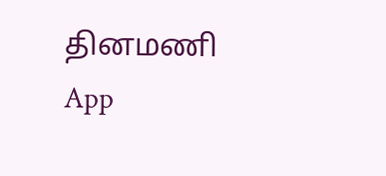தினமணி App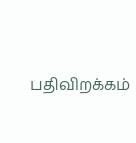பதிவிறக்கம்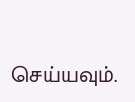செய்யவும்.